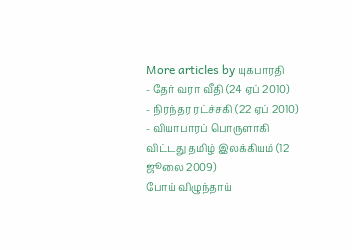More articles by யுகபாரதி
- தேர் வரா வீதி (24 ஏப் 2010)
- நிரந்தர ரட்ச்சகி (22 ஏப் 2010)
- வியாபாரப் பொருளாகி விட்டது தமிழ் இலக்கியம் (12 ஜூலை 2009)
போய் விழுந்தாய்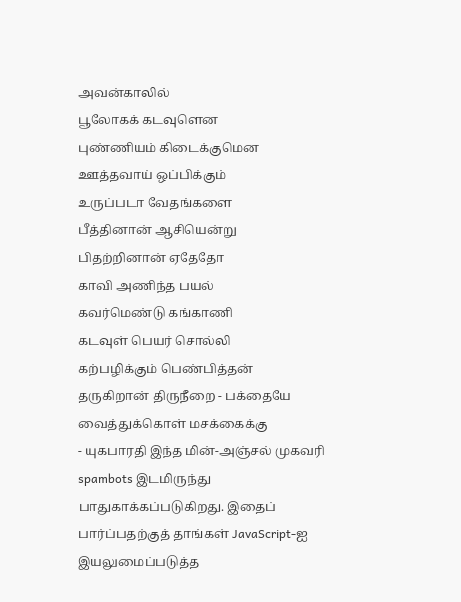அவன்காலில்
பூலோகக் கடவுளென
புண்ணியம் கிடைக்குமென
ஊத்தவாய் ஒப்பிக்கும்
உருப்படா வேதங்களை
பீத்தினான் ஆசியென்று
பிதற்றினான் ஏதேதோ
காவி அணிந்த பயல்
கவர்மெண்டு கங்காணி
கடவுள் பெயர் சொல்லி
கற்பழிக்கும் பெண்பித்தன்
தருகிறான் திருநீறை - பக்தையே
வைத்துக்கொள் மசக்கைக்கு
- யுகபாரதி இந்த மின்-அஞ்சல் முகவரி spambots இடமிருந்து பாதுகாக்கப்படுகிறது. இதைப் பார்ப்பதற்குத் தாங்கள் JavaScript-ஐ இயலுமைப்படுத்த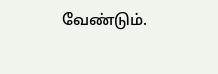வேண்டும்.